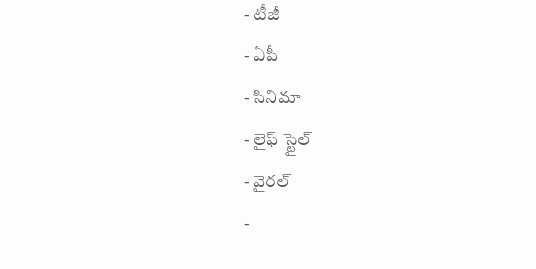- టీజీ
- ఏపీ
- సినిమా
- లైఫ్ స్టైల్
- వైరల్
-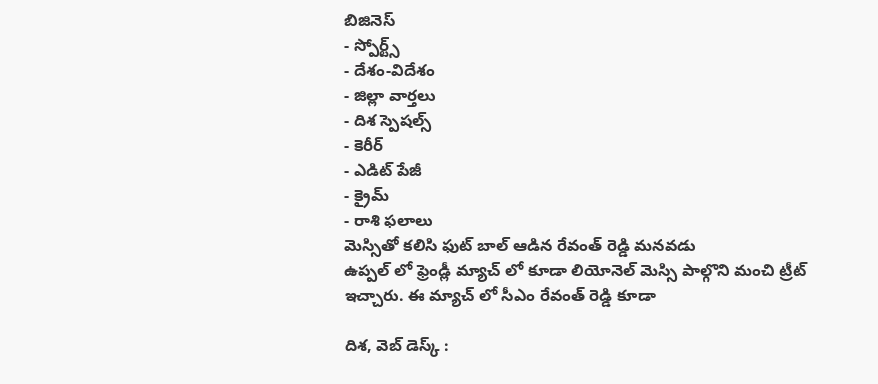బిజినెస్
- స్పోర్ట్స్
- దేశం-విదేశం
- జిల్లా వార్తలు
- దిశ స్పెషల్స్
- కెరీర్
- ఎడిట్ పేజీ
- క్రైమ్
- రాశి ఫలాలు
మెస్సితో కలిసి ఫుట్ బాల్ ఆడిన రేవంత్ రెడ్డి మనవడు
ఉప్పల్ లో ఫ్రెండ్లీ మ్యాచ్ లో కూడా లియోనెల్ మెస్సి పాల్గొని మంచి ట్రీట్ ఇచ్చారు. ఈ మ్యాచ్ లో సీఎం రేవంత్ రెడ్డి కూడా

దిశ, వెబ్ డెస్క్ :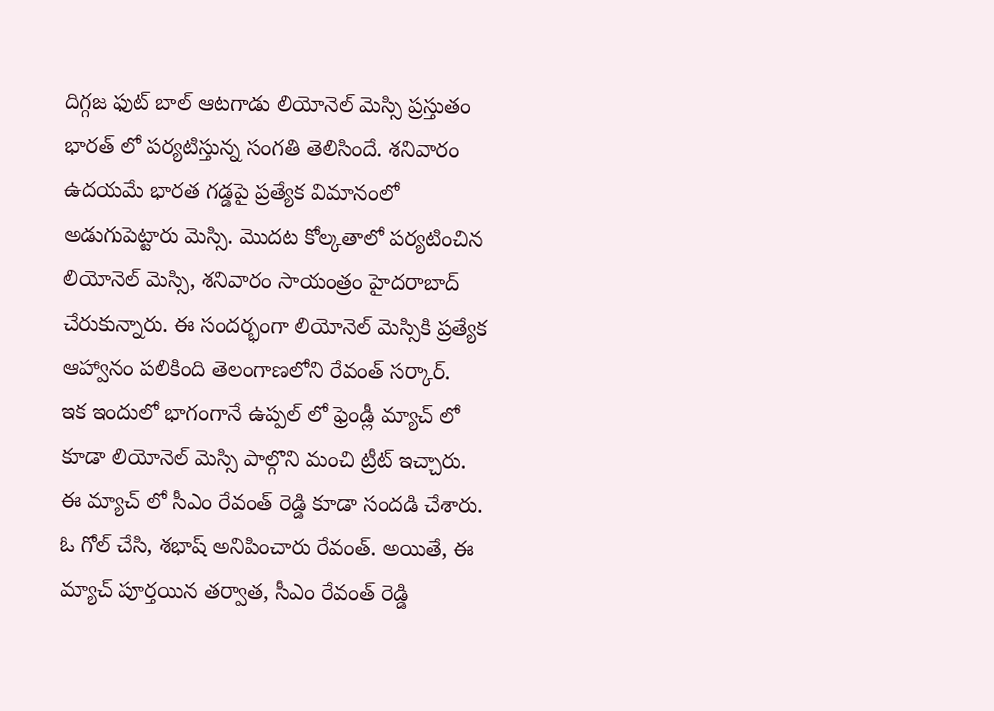దిగ్గజ ఫుట్ బాల్ ఆటగాడు లియోనెల్ మెస్సి ప్రస్తుతం భారత్ లో పర్యటిస్తున్న సంగతి తెలిసిందే. శనివారం ఉదయమే భారత గడ్డపై ప్రత్యేక విమానంలో అడుగుపెట్టారు మెస్సి. మొదట కోల్కతాలో పర్యటించిన లియోనెల్ మెస్సి, శనివారం సాయంత్రం హైదరాబాద్ చేరుకున్నారు. ఈ సందర్భంగా లియోనెల్ మెస్సికి ప్రత్యేక ఆహ్వానం పలికింది తెలంగాణలోని రేవంత్ సర్కార్.
ఇక ఇందులో భాగంగానే ఉప్పల్ లో ఫ్రెండ్లీ మ్యాచ్ లో కూడా లియోనెల్ మెస్సి పాల్గొని మంచి ట్రీట్ ఇచ్చారు. ఈ మ్యాచ్ లో సీఎం రేవంత్ రెడ్డి కూడా సందడి చేశారు. ఓ గోల్ చేసి, శభాష్ అనిపించారు రేవంత్. అయితే, ఈ మ్యాచ్ పూర్తయిన తర్వాత, సీఎం రేవంత్ రెడ్డి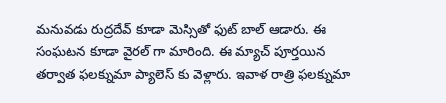మనువడు రుద్రదేవ్ కూడా మెస్సితో ఫుట్ బాల్ ఆడారు. ఈ సంఘటన కూడా వైరల్ గా మారింది. ఈ మ్యాచ్ పూర్తయిన తర్వాత ఫలక్నుమా ప్యాలెస్ కు వెళ్లారు. ఇవాళ రాత్రి ఫలక్నుమా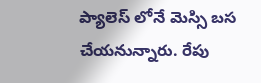ప్యాలెస్ లోనే మెస్సి బస చేయనున్నారు. రేపు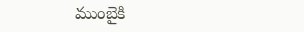ముంబైకి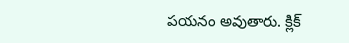పయనం అవుతారు. క్లిక్